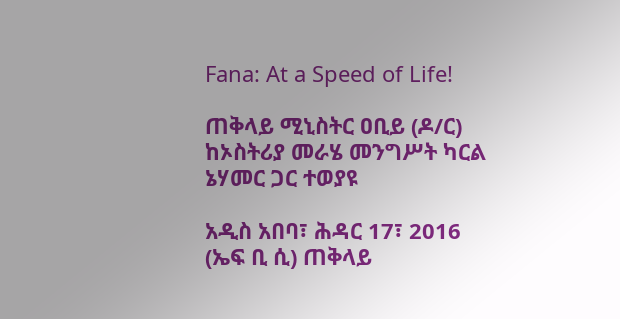Fana: At a Speed of Life!

ጠቅላይ ሚኒስትር ዐቢይ (ዶ/ር) ከኦስትሪያ መራሄ መንግሥት ካርል ኔሃመር ጋር ተወያዩ

አዲስ አበባ፣ ሕዳር 17፣ 2016 (ኤፍ ቢ ሲ) ጠቅላይ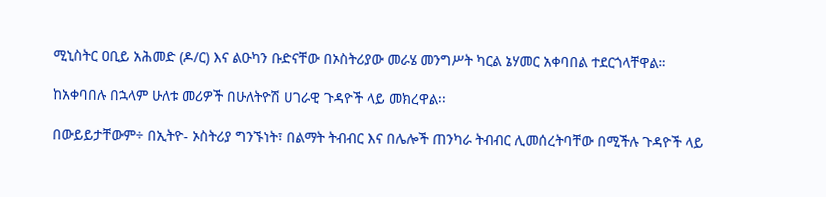ሚኒስትር ዐቢይ አሕመድ (ዶ/ር) እና ልዑካን ቡድናቸው በኦስትሪያው መራሄ መንግሥት ካርል ኔሃመር አቀባበል ተደርጎላቸዋል።

ከአቀባበሉ በኋላም ሁለቱ መሪዎች በሁለትዮሽ ሀገራዊ ጉዳዮች ላይ መክረዋል፡፡

በውይይታቸውም÷ በኢትዮ- ኦስትሪያ ግንኙነት፣ በልማት ትብብር እና በሌሎች ጠንካራ ትብብር ሊመሰረትባቸው በሚችሉ ጉዳዮች ላይ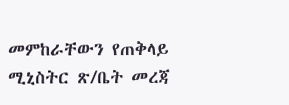መምከራቸውን የጠቅላይ ሚኒስትር ጽ/ቤት መረጃ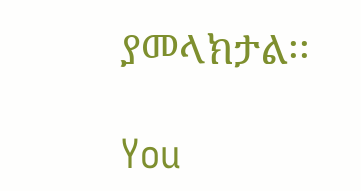ያመላክታል፡፡

You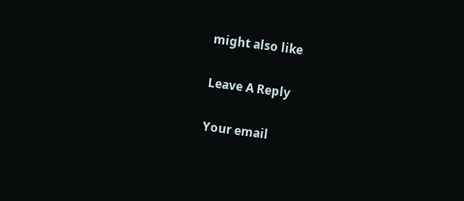might also like

Leave A Reply

Your email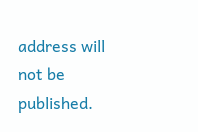address will not be published.